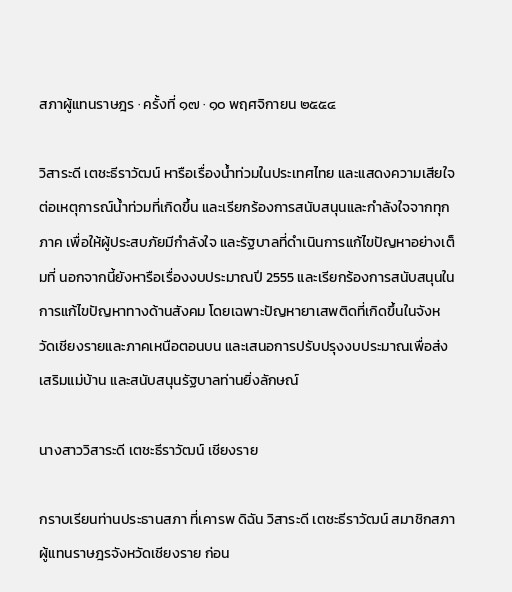สภาผู้แทนราษฎร · ครั้งที่ ๑๗ · ๑๐ พฤศจิกายน ๒๕๕๔

วิสาระดี เตชะธีราวัฒน์ หารือเรื่องน้ำท่วมในประเทศไทย และแสดงความเสียใจต่อเหตุการณ์น้ำท่วมที่เกิดขึ้น และเรียกร้องการสนับสนุนและกำลังใจจากทุกภาค เพื่อให้ผู้ประสบภัยมีกำลังใจ และรัฐบาลที่ดำเนินการแก้ไขปัญหาอย่างเต็มที่ นอกจากนี้ยังหารือเรื่องงบประมาณปี 2555 และเรียกร้องการสนับสนุนในการแก้ไขปัญหาทางด้านสังคม โดยเฉพาะปัญหายาเสพติดที่เกิดขึ้นในจังหวัดเชียงรายและภาคเหนือตอนบน และเสนอการปรับปรุงงบประมาณเพื่อส่งเสริมแม่บ้าน และสนับสนุนรัฐบาลท่านยิ่งลักษณ์

นางสาววิสาระดี เตชะธีราวัฒน์ เชียงราย

กราบเรียนท่านประธานสภา ที่เคารพ ดิฉัน วิสาระดี เตชะธีราวัฒน์ สมาชิกสภาผู้แทนราษฎรจังหวัดเชียงราย ก่อน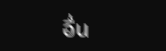อื่น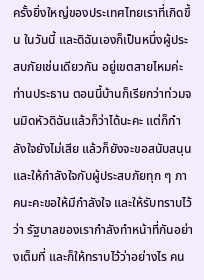ครั้งยิ่งใหญ่ของประเทศไทยเราที่เกิดขึ้น ในวันนี้ และดิฉันเองก็เป็นหนึ่งผู้ประสบภัยเช่นเดียวกัน อยู่เขตสายไหมค่ะ ท่านประธาน ตอนนี้บ้านก็เรียกว่าท่วมจนมิดหัวดิฉันแล้วก็ว่าได้นะคะ แต่ก็กําลังใจยังไม่เสีย แล้วก็ยังจะขอสนับสนุนและให้กําลังใจกับผู้ประสบภัยทุก ๆ ภาคนะคะขอให้มีกําลังใจ และให้รับทราบไว้ว่า รัฐบาลของเรากําลังทําหน้าที่กันอย่างเต็มที่ และก็ให้ทราบไว้ว่าอย่างไร คน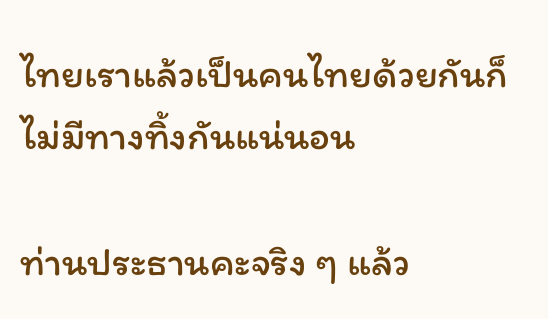ไทยเราแล้วเป็นคนไทยด้วยกันก็ไม่มีทางทิ้งกันแน่นอน

ท่านประธานคะจริง ๆ แล้ว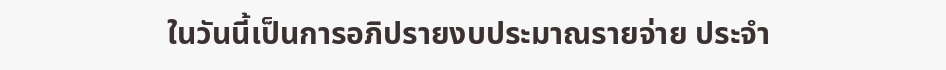ในวันนี้เป็นการอภิปรายงบประมาณรายจ่าย ประจํา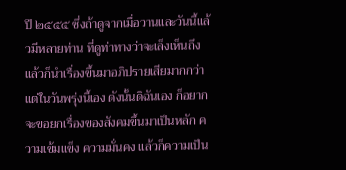ปี ๒๕๕๕ ซึ่งถ้าดูจากเมื่อวานและวันนี้แล้วมีหลายท่าน ที่ดูท่าทางว่าจะเล็งเห็นถึง แล้วก็นําเรื่องขึ้นมาอภิปรายเสียมากกว่า แต่ในวันพรุ่งนี้เอง ดังนั้นดิฉันเอง ก็อยากจะขอยกเรื่องของสังคมขึ้นมาเป็นหลัก ความเข้มแข็ง ความมั่นคง แล้วก็ความเป็น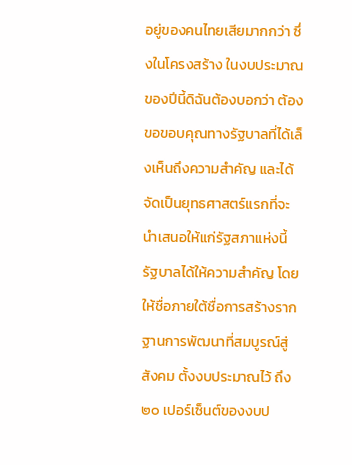อยู่ของคนไทยเสียมากกว่า ซึ่งในโครงสร้าง ในงบประมาณของปีนี้ดิฉันต้องบอกว่า ต้องขอขอบคุณทางรัฐบาลที่ได้เล็งเห็นถึงความสําคัญ และได้จัดเป็นยุทธศาสตร์แรกที่จะนําเสนอให้แก่รัฐสภาแห่งนี้รัฐบาลได้ให้ความสําคัญ โดยให้ชื่อภายใต้ชื่อการสร้างรากฐานการพัฒนาที่สมบูรณ์สู่สังคม ตั้งงบประมาณไว้ ถึง ๒๐ เปอร์เซ็นต์ของงบป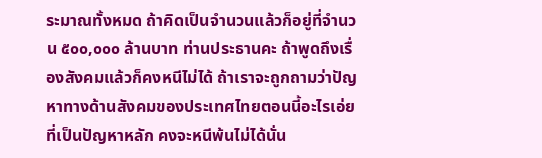ระมาณทั้งหมด ถ้าคิดเป็นจํานวนแล้วก็อยู่ที่จํานวน ๕๐๐,๐๐๐ ล้านบาท ท่านประธานคะ ถ้าพูดถึงเรื่องสังคมแล้วก็คงหนีไม่ได้ ถ้าเราจะถูกถามว่าปัญหาทางด้านสังคมของประเทศไทยตอนนี้อะไรเอ่ยที่เป็นปัญหาหลัก คงจะหนีพ้นไม่ได้นั่น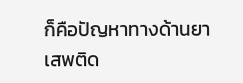ก็คือปัญหาทางด้านยาเสพติด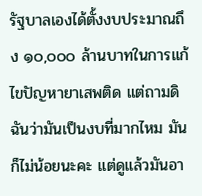รัฐบาลเองได้ตั้งงบประมาณถึง ๑๐,๐๐๐ ล้านบาทในการแก้ไขปัญหายาเสพติด แต่ถามดิฉันว่ามันเป็นงบที่มากไหม มันก็ไม่น้อยนะคะ แต่ดูแล้วมันอา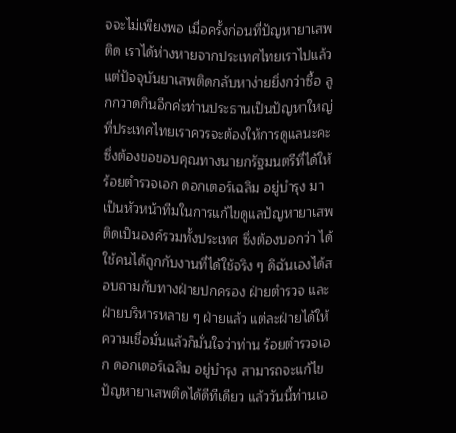จจะไม่เพียงพอ เมื่อครั้งก่อนที่ปัญหายาเสพติด เราได้ห่างหายจากประเทศไทยเราไปแล้ว แต่ปัจจุบันยาเสพติดกลับหาง่ายยิ่งกว่าซื้อ ลูกกวาดกินอีกค่ะท่านประธานเป็นปัญหาใหญ่ที่ประเทศไทยเราควรจะต้องให้การดูแลนะคะ ซึ่งต้องขอขอบคุณทางนายกรัฐมนตรีที่ได้ให้ ร้อยตํารวจเอก ดอกเตอร์เฉลิม อยู่บํารุง มาเป็นหัวหน้าทีมในการแก้ไขดูแลปัญหายาเสพติดเป็นองค์รวมทั้งประเทศ ซึ่งต้องบอกว่า ได้ใช้คนได้ถูกกับงานที่ได้ใช้จริง ๆ ดิฉันเองได้สอบถามกับทางฝ่ายปกครอง ฝ่ายตํารวจ และฝ่ายบริหารหลาย ๆ ฝ่ายแล้ว แต่ละฝ่ายได้ให้ความเชื่อมั่นแล้วก็มั่นใจว่าท่าน ร้อยตํารวจเอก ดอกเตอร์เฉลิม อยู่บํารุง สามารถจะแก้ไขปัญหายาเสพติดได้ดีทีเดียว แล้ววันนี้ท่านเอ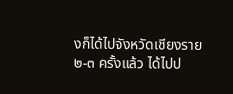งก็ได้ไปจังหวัดเชียงราย ๒-๓ ครั้งแล้ว ได้ไปป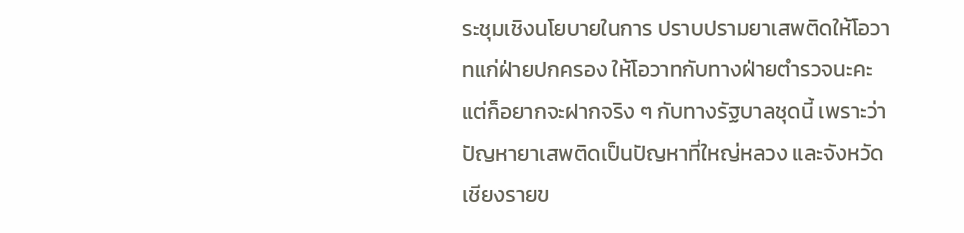ระชุมเชิงนโยบายในการ ปราบปรามยาเสพติดให้โอวาทแก่ฝ่ายปกครอง ให้โอวาทกับทางฝ่ายตํารวจนะคะ แต่ก็อยากจะฝากจริง ๆ กับทางรัฐบาลชุดนี้ เพราะว่าปัญหายาเสพติดเป็นปัญหาที่ใหญ่หลวง และจังหวัดเชียงรายข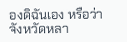องดิฉันเอง หรือว่าจังหวัดหลา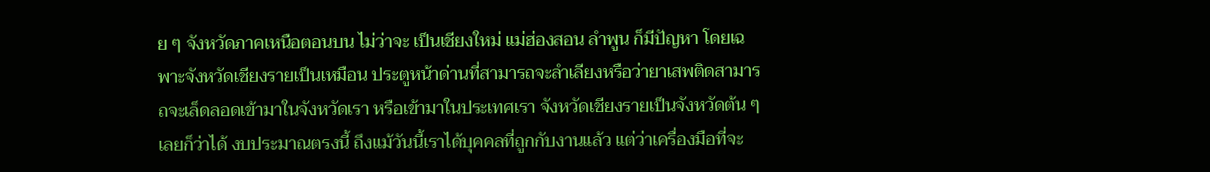ย ๆ จังหวัดภาคเหนือตอนบน ไม่ว่าจะ เป็นเชียงใหม่ แม่ฮ่องสอน ลําพูน ก็มีปัญหา โดยเฉพาะจังหวัดเชียงรายเป็นเหมือน ประตูหน้าด่านที่สามารถจะลําเลียงหรือว่ายาเสพติดสามารถจะเล็ดลอดเข้ามาในจังหวัดเรา หรือเข้ามาในประเทศเรา จังหวัดเชียงรายเป็นจังหวัดต้น ๆ เลยก็ว่าได้ งบประมาณตรงนี้ ถึงแม้วันนี้เราได้บุคคลที่ถูกกับงานแล้ว แต่ว่าเครื่องมือที่จะ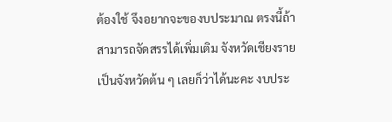ต้องใช้ จึงอยากจะของบประมาณ ตรงนี้ถ้าสามารถจัดสรรได้เพิ่มเติม จังหวัดเชียงรายเป็นจังหวัดต้น ๆ เลยก็ว่าได้นะคะ งบประ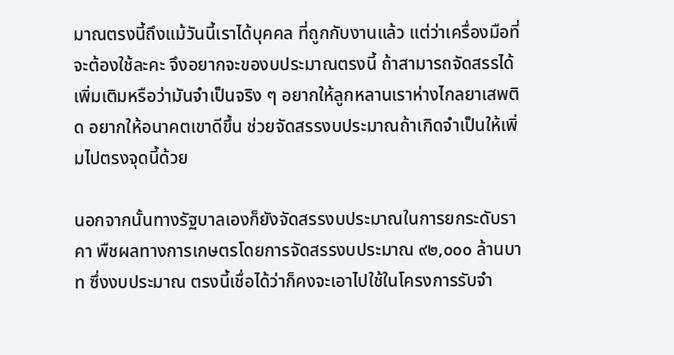มาณตรงนี้ถึงแม้วันนี้เราได้บุคคล ที่ถูกกับงานแล้ว แต่ว่าเครื่องมือที่จะต้องใช้ละคะ จึงอยากจะของบประมาณตรงนี้ ถ้าสามารถจัดสรรได้เพิ่มเติมหรือว่ามันจําเป็นจริง ๆ อยากให้ลูกหลานเราห่างไกลยาเสพติด อยากให้อนาคตเขาดีขึ้น ช่วยจัดสรรงบประมาณถ้าเกิดจําเป็นให้เพิ่มไปตรงจุดนี้ด้วย

นอกจากนั้นทางรัฐบาลเองก็ยังจัดสรรงบประมาณในการยกระดับราคา พืชผลทางการเกษตรโดยการจัดสรรงบประมาณ ๙๒,๐๐๐ ล้านบาท ซึ่งงบประมาณ ตรงนี้เชื่อได้ว่าก็คงจะเอาไปใช้ในโครงการรับจํา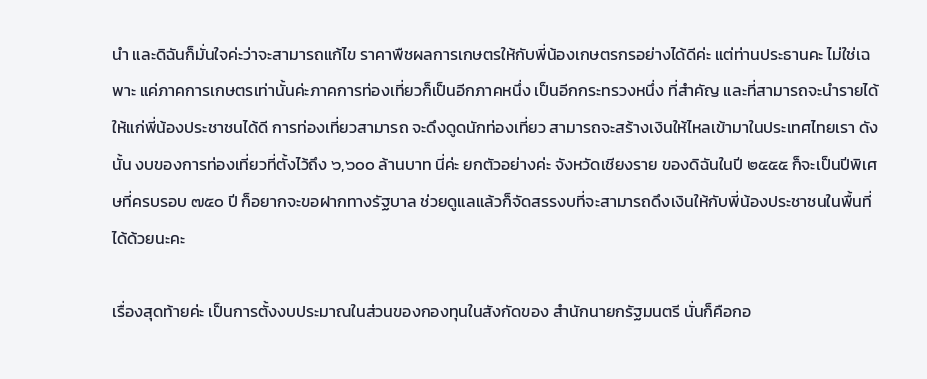นํา และดิฉันก็มั่นใจค่ะว่าจะสามารถแก้ไข ราคาพืชผลการเกษตรให้กับพี่น้องเกษตรกรอย่างได้ดีค่ะ แต่ท่านประธานคะ ไม่ใช่เฉพาะ แค่ภาคการเกษตรเท่านั้นค่ะภาคการท่องเที่ยวก็เป็นอีกภาคหนึ่ง เป็นอีกกระทรวงหนึ่ง ที่สําคัญ และที่สามารถจะนํารายได้ให้แก่พี่น้องประชาชนได้ดี การท่องเที่ยวสามารถ จะดึงดูดนักท่องเที่ยว สามารถจะสร้างเงินให้ไหลเข้ามาในประเทศไทยเรา ดังนั้น งบของการท่องเที่ยวที่ตั้งไว้ถึง ๖,๖๐๐ ล้านบาท นี่ค่ะ ยกตัวอย่างค่ะ จังหวัดเชียงราย ของดิฉันในปี ๒๕๕๕ ก็จะเป็นปีพิเศษที่ครบรอบ ๗๕๐ ปี ก็อยากจะขอฝากทางรัฐบาล ช่วยดูแลแล้วก็จัดสรรงบที่จะสามารถดึงเงินให้กับพี่น้องประชาชนในพื้นที่ได้ด้วยนะคะ

เรื่องสุดท้ายค่ะ เป็นการตั้งงบประมาณในส่วนของกองทุนในสังกัดของ สํานักนายกรัฐมนตรี นั่นก็คือกอ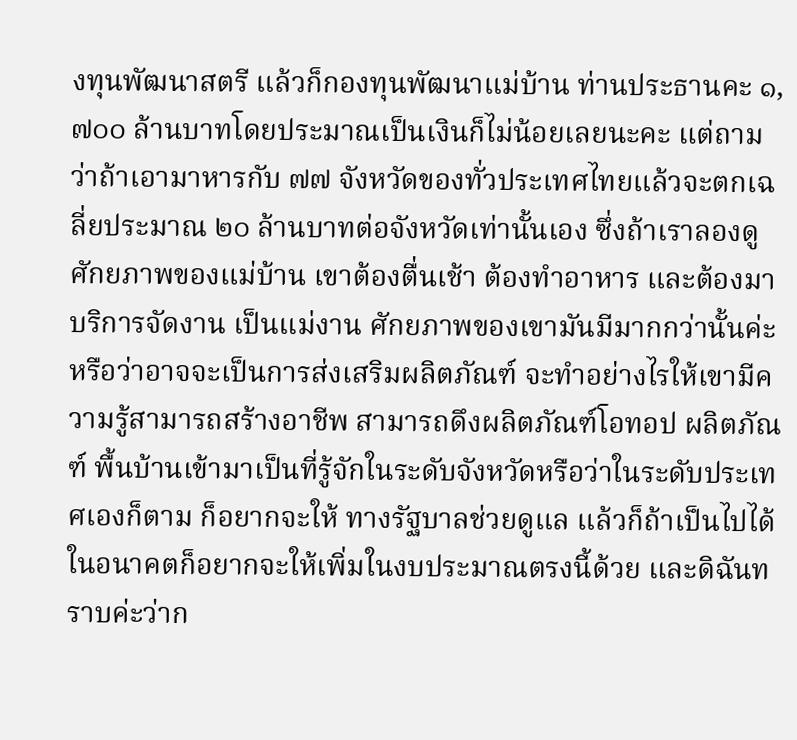งทุนพัฒนาสตรี แล้วก็กองทุนพัฒนาแม่บ้าน ท่านประธานคะ ๑,๗๐๐ ล้านบาทโดยประมาณเป็นเงินก็ไม่น้อยเลยนะคะ แต่ถามว่าถ้าเอามาหารกับ ๗๗ จังหวัดของทั่วประเทศไทยแล้วจะตกเฉลี่ยประมาณ ๒๐ ล้านบาทต่อจังหวัดเท่านั้นเอง ซึ่งถ้าเราลองดูศักยภาพของแม่บ้าน เขาต้องตื่นเช้า ต้องทําอาหาร และต้องมาบริการจัดงาน เป็นแม่งาน ศักยภาพของเขามันมีมากกว่านั้นค่ะ หรือว่าอาจจะเป็นการส่งเสริมผลิตภัณฑ์ จะทําอย่างไรให้เขามีความรู้สามารถสร้างอาชีพ สามารถดึงผลิตภัณฑ์โอทอป ผลิตภัณฑ์ พื้นบ้านเข้ามาเป็นที่รู้จักในระดับจังหวัดหรือว่าในระดับประเทศเองก็ตาม ก็อยากจะให้ ทางรัฐบาลช่วยดูแล แล้วก็ถ้าเป็นไปได้ในอนาคตก็อยากจะให้เพิ่มในงบประมาณตรงนี้ด้วย และดิฉันทราบค่ะว่าก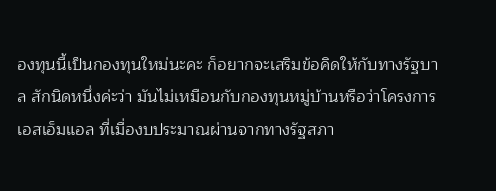องทุนนี้เป็นกองทุนใหม่นะคะ ก็อยากจะเสริมข้อคิดให้กับทางรัฐบาล สักนิดหนึ่งค่ะว่า มันไม่เหมือนกับกองทุนหมู่บ้านหรือว่าโครงการเอสเอ็มแอล ที่เมื่องบประมาณผ่านจากทางรัฐสภา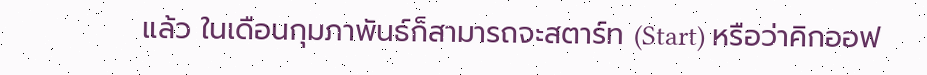แล้ว ในเดือนกุมภาพันธ์ก็สามารถจะสตาร์ท (Start) หรือว่าคิกออฟ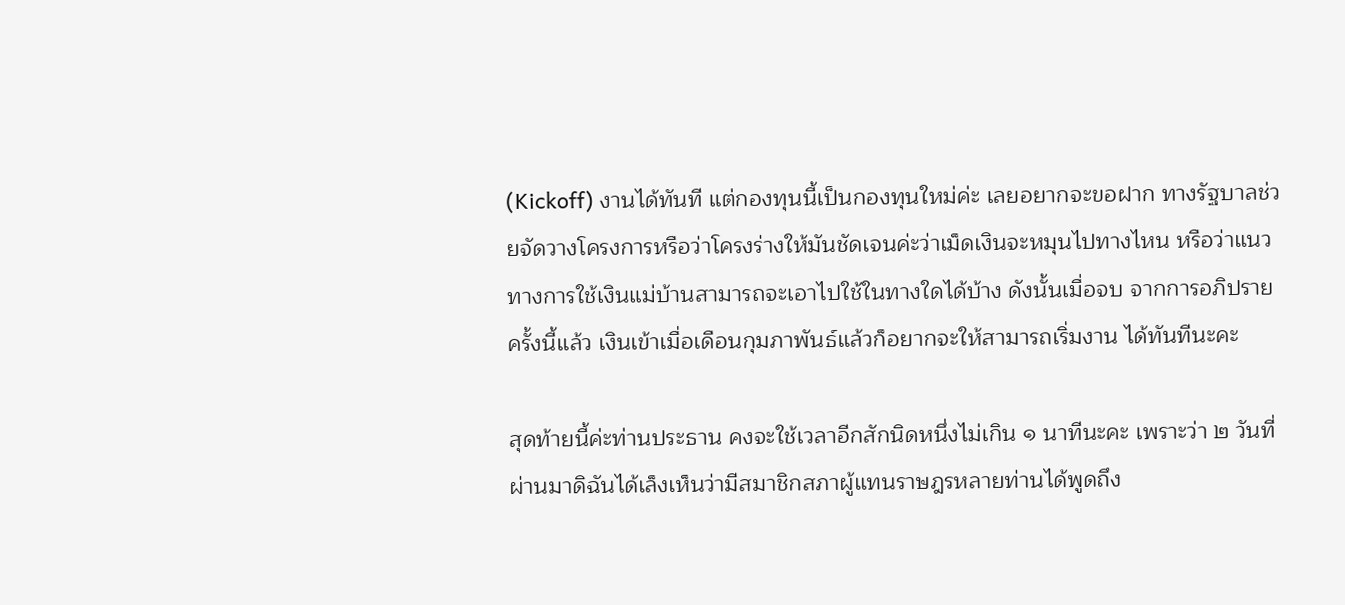(Kickoff) งานได้ทันที แต่กองทุนนี้เป็นกองทุนใหม่ค่ะ เลยอยากจะขอฝาก ทางรัฐบาลช่วยจัดวางโครงการหรือว่าโครงร่างให้มันชัดเจนค่ะว่าเม็ดเงินจะหมุนไปทางไหน หรือว่าแนวทางการใช้เงินแม่บ้านสามารถจะเอาไปใช้ในทางใดได้บ้าง ดังนั้นเมื่อจบ จากการอภิปรายครั้งนี้แล้ว เงินเข้าเมื่อเดือนกุมภาพันธ์แล้วก็อยากจะให้สามารถเริ่มงาน ได้ทันทีนะคะ

สุดท้ายนี้ค่ะท่านประธาน คงจะใช้เวลาอีกสักนิดหนึ่งไม่เกิน ๑ นาทีนะคะ เพราะว่า ๒ วันที่ผ่านมาดิฉันได้เล็งเห็นว่ามีสมาชิกสภาผู้แทนราษฎรหลายท่านได้พูดถึง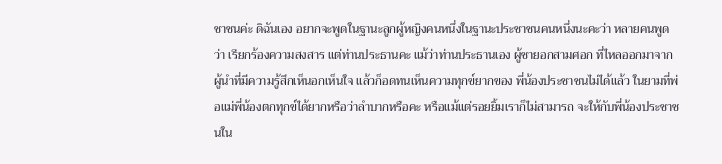ชาชนค่ะ ดิฉันเอง อยากจะพูดในฐานะลูกผู้หญิงคนหนึ่งในฐานะประชาชนคนหนึ่งนะคะว่า หลายคนพูดว่า เรียกร้องความสงสาร แต่ท่านประธานคะ แม้ว่าท่านประธานเอง ผู้ชายอกสามศอก ที่ไหลออกมาจากผู้นําที่มีความรู้สึกเห็นอกเห็นใจ แล้วก็อดทนเห็นความทุกข์ยากของ พี่น้องประชาชนไม่ได้แล้ว ในยามที่พ่อแม่พี่น้องตกทุกข์ได้ยากหรือว่าลําบากหรือคะ หรือแม้แต่รอยยิ้มเราก็ไม่สามารถ จะให้กับพี่น้องประชาชนใน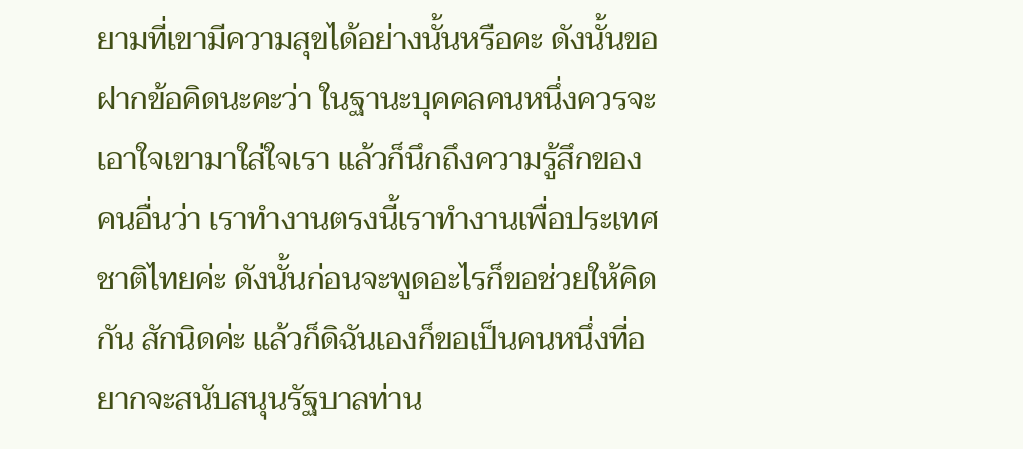ยามที่เขามีความสุขได้อย่างนั้นหรือคะ ดังนั้นขอฝากข้อคิดนะคะว่า ในฐานะบุคคลคนหนึ่งควรจะเอาใจเขามาใส่ใจเรา แล้วก็นึกถึงความรู้สึกของคนอื่นว่า เราทํางานตรงนี้เราทํางานเพื่อประเทศชาติไทยค่ะ ดังนั้นก่อนจะพูดอะไรก็ขอช่วยให้คิดกัน สักนิดค่ะ แล้วก็ดิฉันเองก็ขอเป็นคนหนึ่งที่อยากจะสนับสนุนรัฐบาลท่าน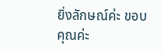ยิ่งลักษณ์ค่ะ ขอบคุณค่ะ